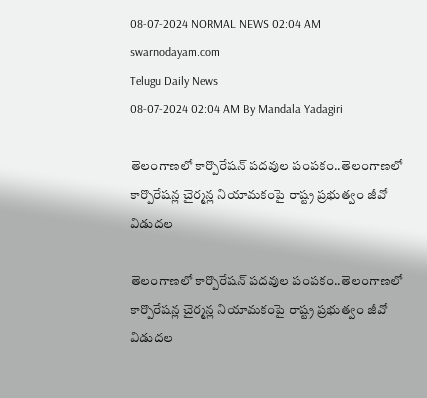08-07-2024 NORMAL NEWS 02:04 AM
swarnodayam.com
Telugu Daily News
08-07-2024 02:04 AM By Mandala Yadagiri

తెలంగాణలో కార్పొరేషన్ పదవుల పంపకం..తెలంగాణలో కార్పొరేషన్ల చైర్మన్ల నియామకంపై రాష్ట్ర ప్రభుత్వం జీవో విడుదల

తెలంగాణలో కార్పొరేషన్ పదవుల పంపకం..తెలంగాణలో కార్పొరేషన్ల చైర్మన్ల నియామకంపై రాష్ట్ర ప్రభుత్వం జీవో విడుదల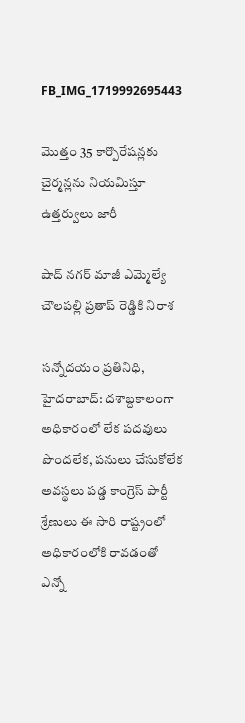FB_IMG_1719992695443

మొత్తం 35 కార్పొరేషన్లకు చైర్మన్లను నియమిస్తూ ఉత్తర్వులు జారీ

షాద్ నగర్ మాజీ ఎమ్మెల్యే చౌలపల్లి ప్రతాప్ రెడ్డికి నిరాశ

సన్నోదయం ప్రతినిధి, హైదరాబాద్: దశాబ్దకాలంగా అధికారంలో లేక పదవులు పొందలేక, పనులు చేసుకోలేక అవస్థలు పడ్డ కాంగ్రెస్‌ పార్టీ శ్రేణులు ఈ సారి రాష్ట్రంలో అధికారంలోకి రావడంతో ఎన్నో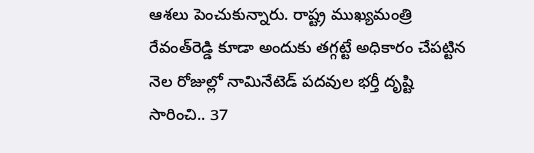ఆశలు పెంచుకున్నారు. రాష్ట్ర ముఖ్యమంత్రి రేవంత్‌రెడ్డి కూడా అందుకు తగ్గట్టే అధికారం చేపట్టిన నెల రోజుల్లో నామినేటెడ్‌ పదవుల భర్తీ దృష్టి సారించి.. 37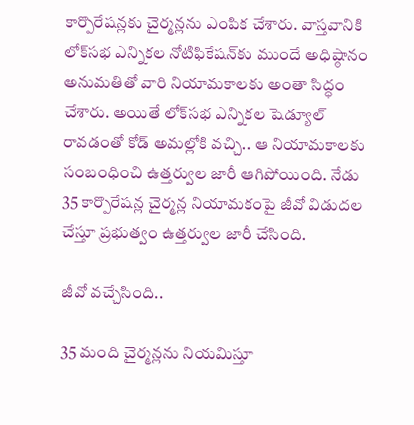కార్పొరేషన్లకు చైర్మన్లను ఎంపిక చేశారు. వాస్తవానికి లోక్‌సభ ఎన్నికల నోటిఫికేషన్‌కు ముందే అధిష్ఠానం అనుమతితో వారి నియామకాలకు అంతా సిద్ధం చేశారు. అయితే లోక్‌సభ ఎన్నికల షెడ్యూల్‌ రావడంతో కోడ్‌ అమల్లోకి వచ్చి.. ఆ నియామకాలకు సంబంధించి ఉత్తర్వుల జారీ ఆగిపోయింది. నేడు 35 కార్పొరేషన్ల చైర్మన్ల నియామకంపై జీవో విడుదల చేస్తూ ప్రభుత్వం ఉత్తర్వుల జారీ చేసింది.

జీవో వచ్చేసింది..

35 మంది చైర్మన్లను నియమిస్తూ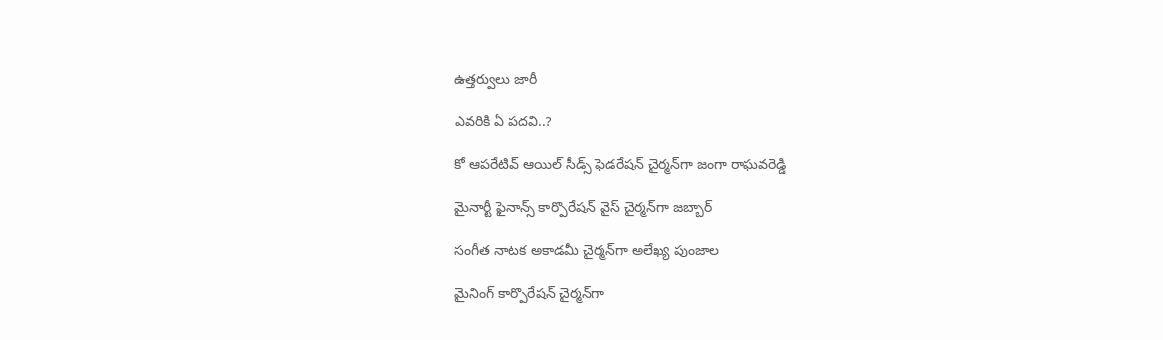ఉత్తర్వులు జారీ

ఎవరికి ఏ పదవి..?

కో ఆపరేటివ్‌ ఆయిల్‌ సీడ్స్‌ ఫెడరేషన్‌ చైర్మన్‌గా జంగా రాఘవరెడ్డి

మైనార్టీ ఫైనాన్స్‌ కార్పొరేషన్‌ వైస్‌ చైర్మన్‌గా జబ్బార్‌

సంగీత నాటక అకాడమీ చైర్మన్‌గా అలేఖ్య పుంజాల

మైనింగ్ కార్పొరేషన్ చైర్మన్‌గా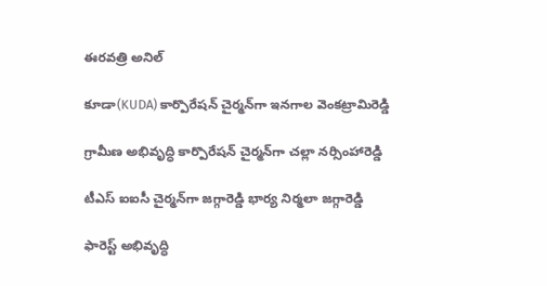ఈరవత్రి అనిల్‌

కూడా(KUDA) కార్పొరేషన్ చైర్మన్‌గా ఇనగాల వెంకట్రామిరెడ్డి

గ్రామీణ అభివృద్ధి కార్పొరేషన్ చైర్మన్‌గా చల్లా నర్సింహారెడ్డి

టీఎస్‌ ఐఐసీ చైర్మన్‌గా జగ్గారెడ్డి భార్య నిర్మలా జగ్గారెడ్డి

ఫారెస్ట్‌ అభివృద్ధి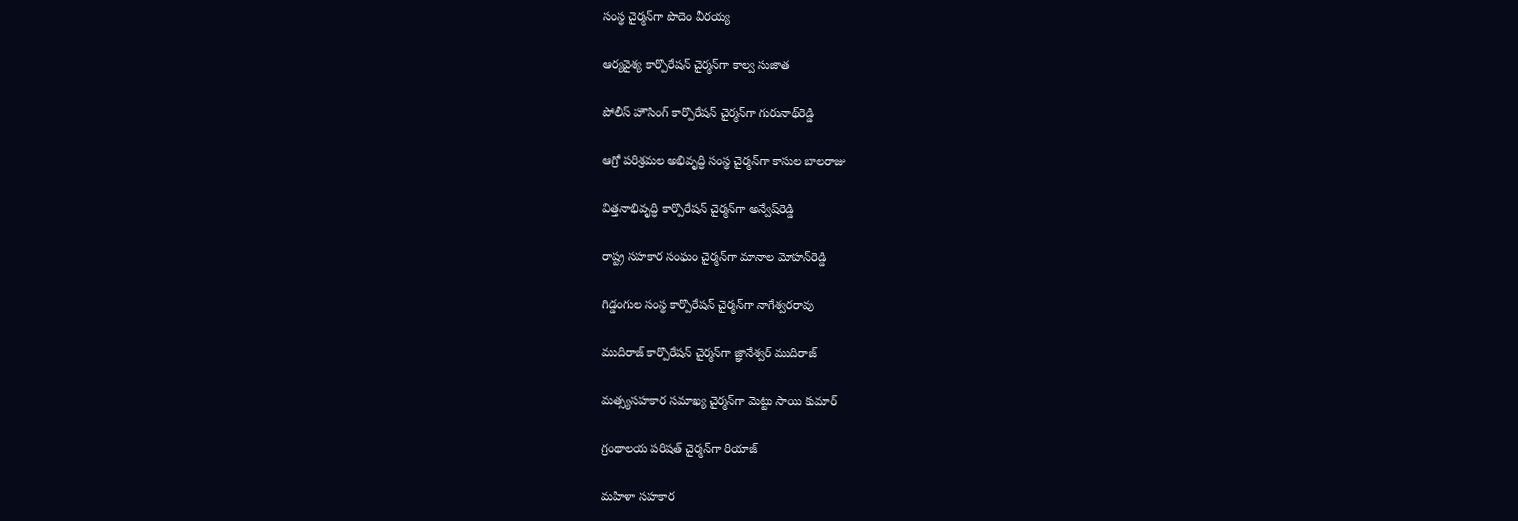సంస్థ చైర్మన్‌గా పొదెం వీరయ్య

ఆర్యవైశ్య కార్పొరేషన్‌ చైర్మన్‌గా కాల్వ సుజాత

పోలీస్‌ హౌసింగ్‌ కార్పొరేషన్‌ చైర్మన్‌గా గురునాథ్‌రెడ్డి

ఆగ్రో పరిశ్రమల అభివృద్ధి సంస్థ చైర్మన్‌గా కాసుల బాలరాజు

విత్తనాభివృద్ధి కార్పొరేషన్‌ చైర్మన్‌గా అన్వేష్‌రెడ్డి

రాష్ట్ర సహకార సంఘం చైర్మన్‌గా మానాల మోహన్‌రెడ్డి

గిడ్డంగుల సంస్థ కార్పొరేషన్‌ చైర్మన్‌గా నాగేశ్వరరావు

ముదిరాజ్‌ కార్పొరేషన్‌ చైర్మన్‌గా జ్ఞానేశ్వర్‌ ముదిరాజ్‌

మత్స్యసహకార సమాఖ్య చైర్మన్‌గా మెట్టు సాయి కుమార్‌

గ్రంథాలయ పరిషత్‌ చైర్మన్‌గా రియాజ్‌

మహిళా సహకార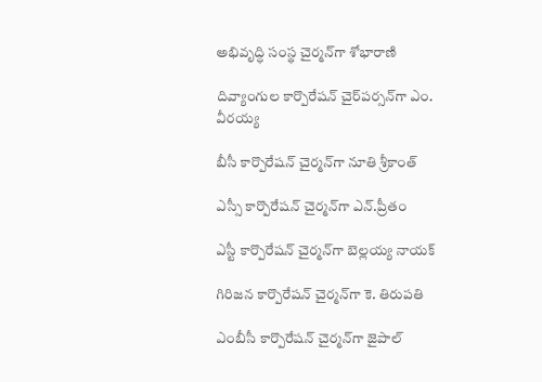అభివృద్ధి సంస్థ చైర్మన్‌గా శోభారాణి

దివ్యాంగుల కార్పొరేషన్‌ చైర్‌పర్సన్‌గా ఎం. వీరయ్య

బీసీ కార్పొరేషన్‌ చైర్మన్‌గా నూతి శ్రీకాంత్‌

ఎస్సీ కార్పొరేషన్‌ చైర్మన్‌గా ఎన్‌.ప్రీతం

ఎస్టీ కార్పొరేషన్‌ చైర్మన్‌గా బెల్లయ్య నాయక్‌

గిరిజన కార్పొరేషన్‌ చైర్మన్‌గా కె. తిరుపతి

ఎంబీసీ కార్పొరేషన్‌ చైర్మన్‌గా జైపాల్‌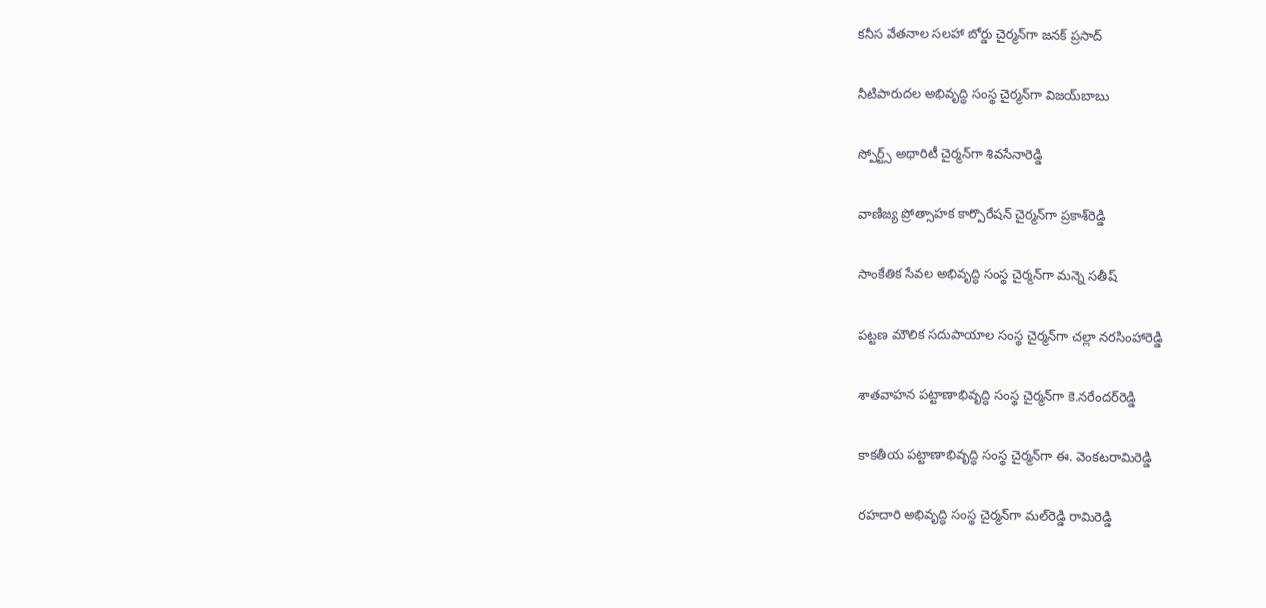కనీస వేతనాల సలహా బోర్డు చైర్మన్‌గా జనక్‌ ప్రసాద్‌

నీటిపారుదల అభివృద్ధి సంస్థ చైర్మన్‌గా విజయ్‌బాబు

స్పోర్ట్స్‌ అథారిటీ చైర్మన్‌గా శివసేనారెడ్డి

వాణిజ్య ప్రోత్సాహక కార్పొరేషన్‌ చైర్మన్‌గా ప్రకాశ్‌రెడ్డి

సాంకేతిక సేవల అభివృద్ధి సంస్థ చైర్మన్‌గా మన్నె సతీష్‌

పట్టణ మౌలిక సదుపాయాల సంస్థ చైర్మన్‌గా చల్లా నరసింహారెడ్డి

శాతవాహన పట్టాణాభివృద్ధి సంస్థ చైర్మన్‌గా కె.నరేందర్‌రెడ్డి

కాకతీయ పట్టాణాభివృద్ధి సంస్థ చైర్మన్‌గా ఈ. వెంకటరామిరెడ్డి

రహదారి అభివృద్ధి సంస్థ చైర్మన్‌గా మల్‌రెడ్డి రామిరెడ్డి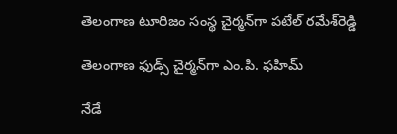తెలంగాణ టూరిజం సంస్థ చైర్మన్‌గా పటేల్‌ రమేశ్‌రెడ్డి

తెలంగాణ ఫుడ్స్‌ చైర్మన్‌గా ఎం.పి. ఫహిమ్‌

నేడే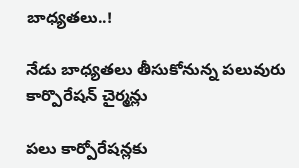బాధ్యతలు..!

నేడు బాధ్యతలు తీసుకోనున్న పలువురు కార్పొరేషన్ చైర్మన్లు

పలు కార్పోరేషన్లకు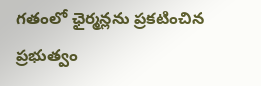గతంలో ఛైర్మన్లను ప్రకటించిన ప్రభుత్వం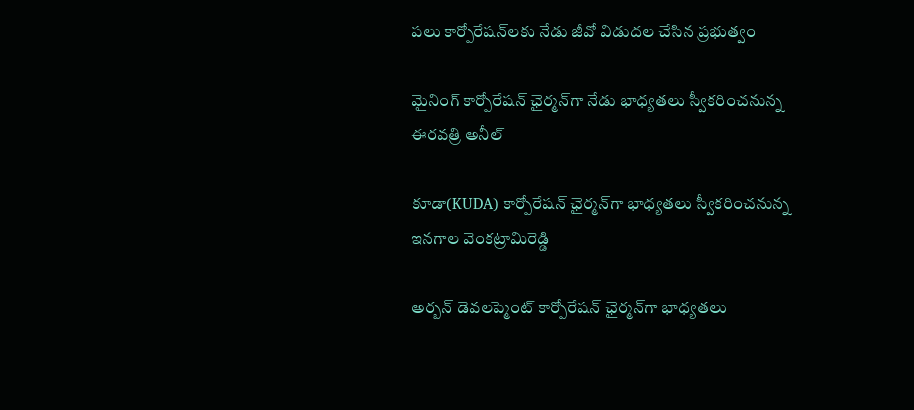పలు కార్పోరేషన్‌లకు నేడు జీవో విడుదల చేసిన ప్రభుత్వం

మైనింగ్ కార్పోరేషన్ ఛైర్మన్‌గా నేడు భాధ్యతలు స్వీకరించనున్న ఈరవత్రి అనీల్

కూడా(KUDA) కార్పోరేషన్ ఛైర్మన్‌గా భాధ్యతలు స్వీకరించనున్న ఇనగాల వెంకట్రామిరెడ్డి

అర్బన్ డెవలప్మెంట్ కార్పోరేషన్ ఛైర్మన్‌గా భాధ్యతలు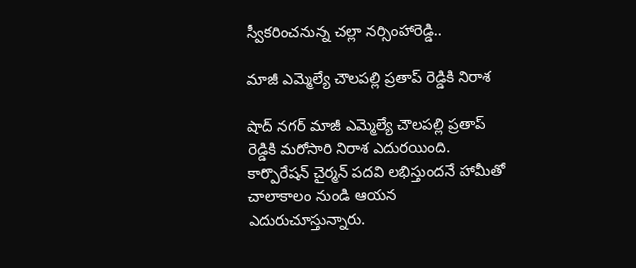స్వీకరించనున్న చల్లా నర్సింహారెడ్డి..

మాజీ ఎమ్మెల్యే చౌలపల్లి ప్రతాప్ రెడ్డికి నిరాశ

షాద్ నగర్ మాజీ ఎమ్మెల్యే చౌలపల్లి ప్రతాప్ రెడ్డికి మరోసారి నిరాశ ఎదురయింది. కార్పొరేషన్ చైర్మన్ పదవి లభిస్తుందనే హామీతో చాలాకాలం నుండి ఆయన ఎదురుచూస్తున్నారు.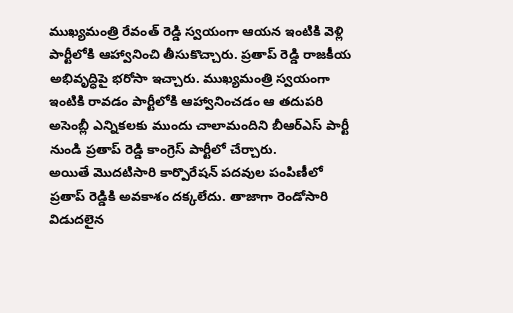ముఖ్యమంత్రి రేవంత్ రెడ్డి స్వయంగా ఆయన ఇంటికి వెళ్లి పార్టీలోకి ఆహ్వానించి తీసుకొచ్చారు. ప్రతాప్ రెడ్డి రాజకీయ అభివృద్ధిపై భరోసా ఇచ్చారు. ముఖ్యమంత్రి స్వయంగా ఇంటికి రావడం పార్టీలోకి ఆహ్వానించడం ఆ తదుపరి అసెంబ్లీ ఎన్నికలకు ముందు చాలామందిని బీఆర్ఎస్ పార్టీ నుండి ప్రతాప్ రెడ్డి కాంగ్రెస్ పార్టీలో చేర్చారు.
అయితే మొదటిసారి కార్పొరేషన్ పదవుల పంపిణీలో ప్రతాప్ రెడ్డికి అవకాశం దక్కలేదు. తాజాగా రెండోసారి విడుదలైన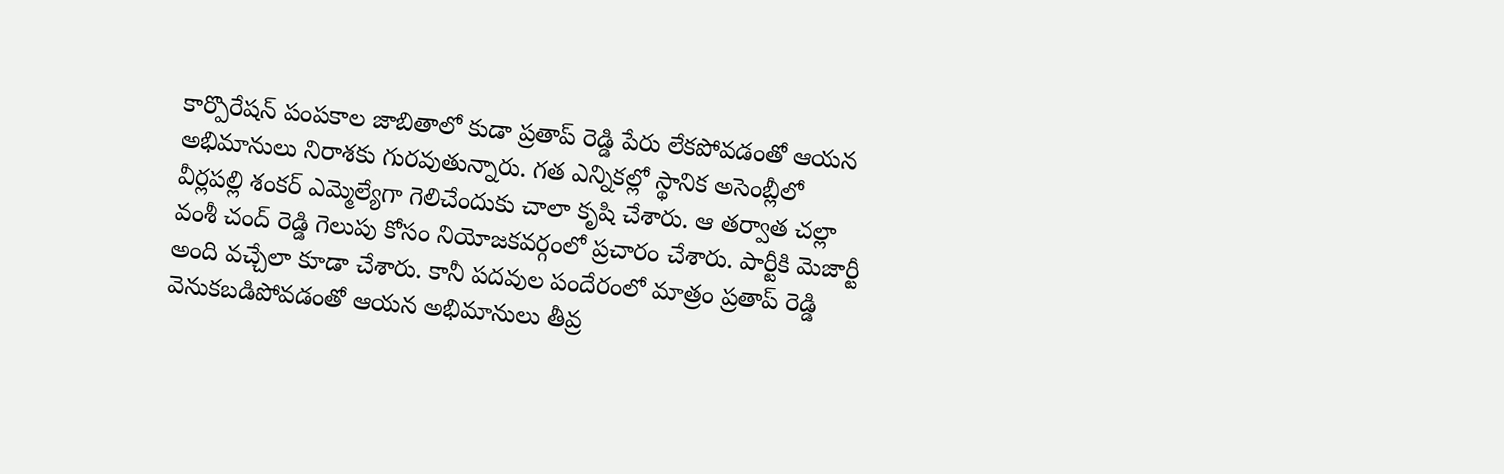కార్పొరేషన్ పంపకాల జాబితాలో కుడా ప్రతాప్ రెడ్డి పేరు లేకపోవడంతో ఆయన అభిమానులు నిరాశకు గురవుతున్నారు. గత ఎన్నికల్లో స్థానిక అసెంబ్లీలో వీర్లపల్లి శంకర్ ఎమ్మెల్యేగా గెలిచేందుకు చాలా కృషి చేశారు. ఆ తర్వాత చల్లా వంశీ చంద్ రెడ్డి గెలుపు కోసం నియోజకవర్గంలో ప్రచారం చేశారు. పార్టీకి మెజార్టీ అంది వచ్చేలా కూడా చేశారు. కానీ పదవుల పందేరంలో మాత్రం ప్రతాప్ రెడ్డి వెనుకబడిపోవడంతో ఆయన అభిమానులు తీవ్ర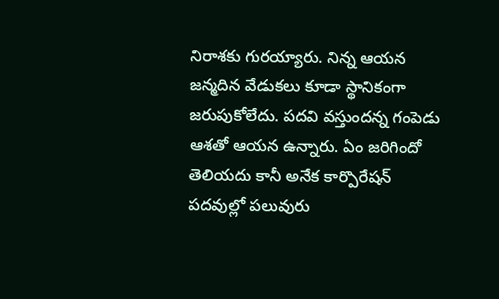నిరాశకు గురయ్యారు. నిన్న ఆయన జన్మదిన వేడుకలు కూడా స్థానికంగా జరుపుకోలేదు. పదవి వస్తుందన్న గంపెడు ఆశతో ఆయన ఉన్నారు. ఏం జరిగిందో తెలియదు కానీ అనేక కార్పొరేషన్ పదవుల్లో పలువురు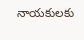నాయకులకు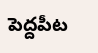పెద్దపీట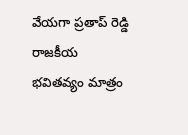వేయగా ప్రతాప్ రెడ్డి రాజకీయ భవితవ్యం మాత్రం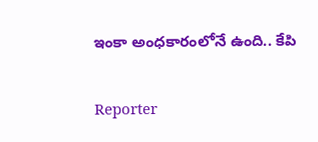ఇంకా అంధకారంలోనే ఉంది.. కేపి

Reporter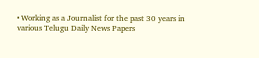• Working as a Journalist for the past 30 years in various Telugu Daily News Papers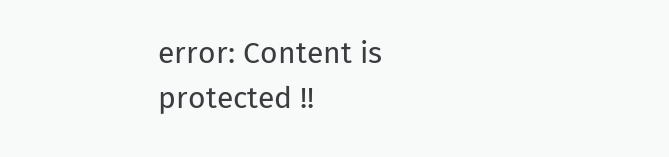error: Content is protected !!